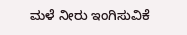ಮಳೆ ನೀರು ಇಂಗಿಸುವಿಕೆ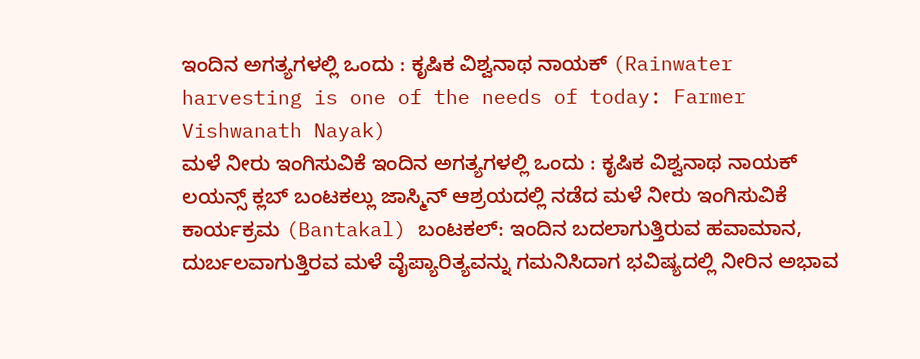ಇಂದಿನ ಅಗತ್ಯಗಳಲ್ಲಿ ಒಂದು : ಕೃಷಿಕ ವಿಶ್ವನಾಥ ನಾಯಕ್ (Rainwater harvesting is one of the needs of today: Farmer Vishwanath Nayak)
ಮಳೆ ನೀರು ಇಂಗಿಸುವಿಕೆ ಇಂದಿನ ಅಗತ್ಯಗಳಲ್ಲಿ ಒಂದು : ಕೃಷಿಕ ವಿಶ್ವನಾಥ ನಾಯಕ್ ಲಯನ್ಸ್ ಕ್ಲಬ್ ಬಂಟಕಲ್ಲು ಜಾಸ್ಮಿನ್ ಆಶ್ರಯದಲ್ಲಿ ನಡೆದ ಮಳೆ ನೀರು ಇಂಗಿಸುವಿಕೆ ಕಾರ್ಯಕ್ರಮ (Bantakal) ಬಂಟಕಲ್: ಇಂದಿನ ಬದಲಾಗುತ್ತಿರುವ ಹವಾಮಾನ, ದುರ್ಬಲವಾಗುತ್ತಿರವ ಮಳೆ ವೈಪ್ಯಾರಿತ್ಯವನ್ನು ಗಮನಿಸಿದಾಗ ಭವಿಷ್ಯದಲ್ಲಿ ನೀರಿನ ಅಭಾವ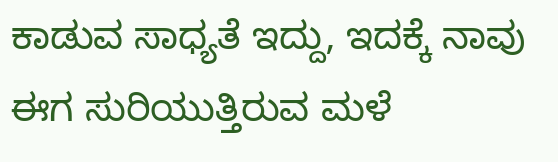ಕಾಡುವ ಸಾಧ್ಯತೆ ಇದ್ದು, ಇದಕ್ಕೆ ನಾವು ಈಗ ಸುರಿಯುತ್ತಿರುವ ಮಳೆ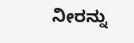ನೀರನ್ನು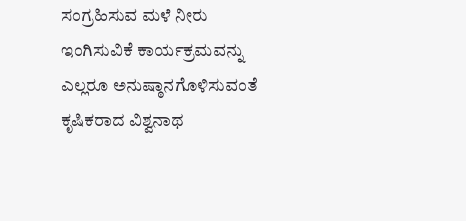ಸಂಗ್ರಹಿಸುವ ಮಳೆ ನೀರು ಇಂಗಿಸುವಿಕೆ ಕಾರ್ಯಕ್ರಮವನ್ನು ಎಲ್ಲರೂ ಅನುಷ್ಠಾನಗೊಳಿಸುವಂತೆ ಕೃಷಿಕರಾದ ವಿಶ್ವನಾಥ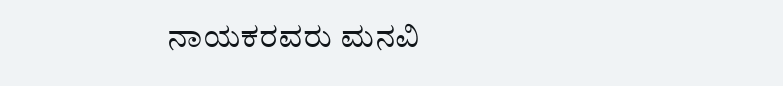ನಾಯಕರವರು ಮನವಿ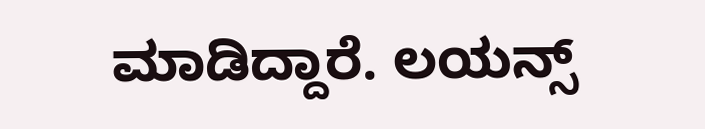ಮಾಡಿದ್ದಾರೆ. ಲಯನ್ಸ್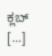ಕ್ಲಬ್ […]